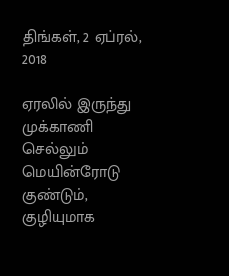திங்கள், 2 ஏப்ரல், 2018

ஏரலில் இருந்து முக்காணி செல்லும் மெயின்ரோடு குண்டும், குழியுமாக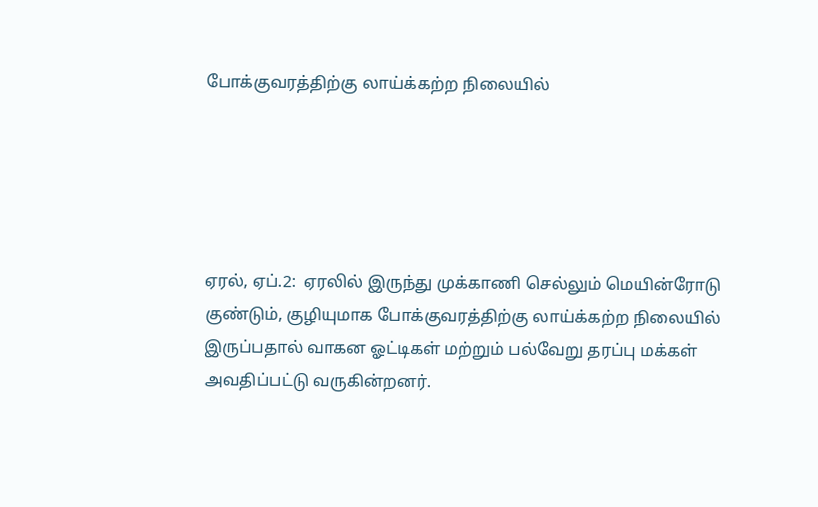போக்குவரத்திற்கு லாய்க்கற்ற நிலையில்





ஏரல், ஏப்.2:  ஏரலில் இருந்து முக்காணி செல்லும் மெயின்ரோடு குண்டும், குழியுமாக போக்குவரத்திற்கு லாய்க்கற்ற நிலையில் இருப்பதால் வாகன ஓட்டிகள் மற்றும் பல்வேறு தரப்பு மக்கள் அவதிப்பட்டு வருகின்றனர்.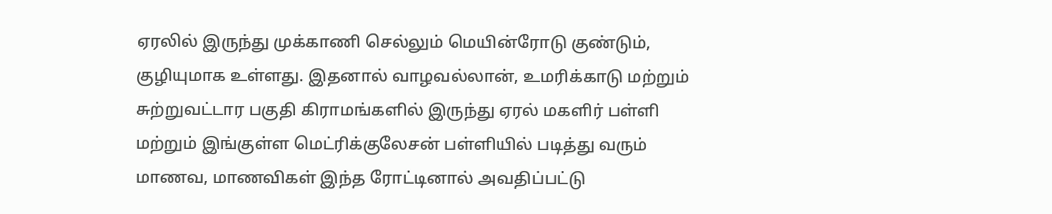ஏரலில் இருந்து முக்காணி செல்லும் மெயின்ரோடு குண்டும், குழியுமாக உள்ளது. இதனால் வாழவல்லான், உமரிக்காடு மற்றும் சுற்றுவட்டார பகுதி கிராமங்களில் இருந்து ஏரல் மகளிர் பள்ளி மற்றும் இங்குள்ள மெட்ரிக்குலேசன் பள்ளியில் படித்து வரும் மாணவ, மாணவிகள் இந்த ரோட்டினால் அவதிப்பட்டு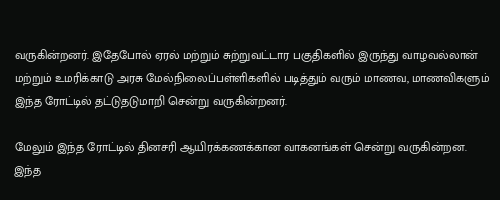வருகின்றனர். இதேபோல் ஏரல் மற்றும் சுற்றுவட்டார பகுதிகளில் இருந்து வாழவல்லான் மற்றும் உமரிக்காடு அரசு மேல்நிலைப்பள்ளிகளில் படித்தும் வரும் மாணவ, மாணவிகளும் இந்த ரோட்டில் தட்டுதடுமாறி சென்று வருகின்றனர்.

மேலும் இந்த ரோட்டில் தினசரி ஆயிரக்கணக்கான வாகனங்கள் சென்று வருகின்றன. இந்த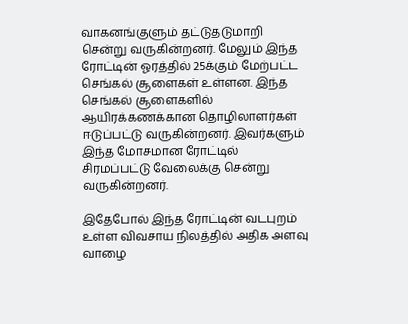வாகனங்குளும் தட்டுதடுமாறி சென்று வருகின்றனர். மேலும் இந்த ரோட்டின் ஓரத்தில் 25க்கும் மேற்பட்ட செங்கல் சூளைகள் உள்ளன. இந்த செங்கல் சூளைகளில் ஆயிரக்கணக்கான தொழிலாளர்கள் ஈடுப்பட்டு வருகின்றனர். இவர்களும் இந்த மோசமான ரோட்டில் சிரமப்பட்டு வேலைக்கு சென்று வருகின்றனர்.

இதேபோல் இந்த ரோட்டின் வடபுறம் உள்ள விவசாய நிலத்தில் அதிக அளவு வாழை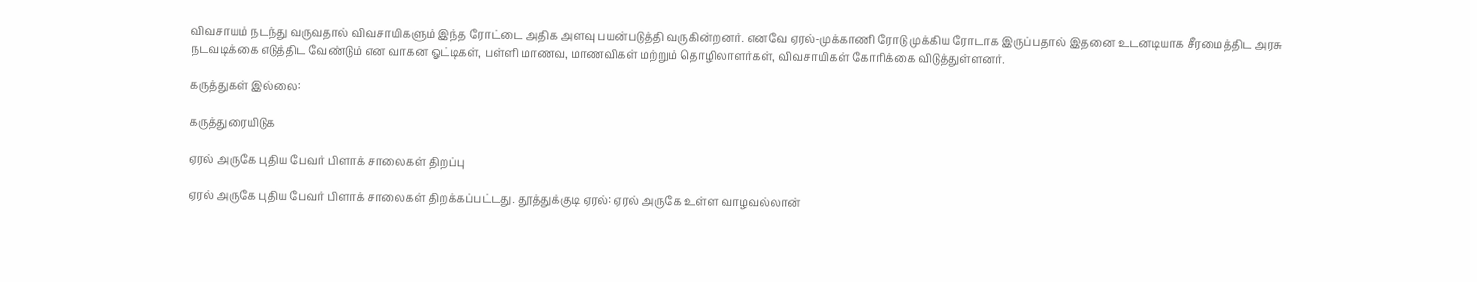விவசாயம் நடந்து வருவதால் விவசாயிகளும் இந்த ரோட்டை அதிக அளவு பயன்படுத்தி வருகின்றனர். எனவே ஏரல்-முக்காணி ரோடு முக்கிய ரோடாக இருப்பதால் இதனை உடனடியாக சீரமைத்திட அரசு நடவடிக்கை எடுத்திட வேண்டும் என வாகன ஓட்டிகள், பள்ளி மாணவ, மாணவிகள் மற்றும் தொழிலாளர்கள், விவசாயிகள் கோரிக்கை விடுத்துள்ளனர்.

கருத்துகள் இல்லை:

கருத்துரையிடுக

ஏரல் அருகே புதிய பேவர் பிளாக் சாலைகள் திறப்பு

ஏரல் அருகே புதிய பேவர் பிளாக் சாலைகள் திறக்கப்பட்டது. தூத்துக்குடி ஏரல்: ஏரல் அருகே உள்ள வாழவல்லான்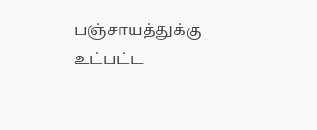பஞ்சாயத்துக்கு உட்பட்ட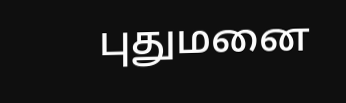புதுமனை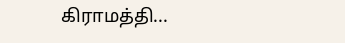கிராமத்தி...